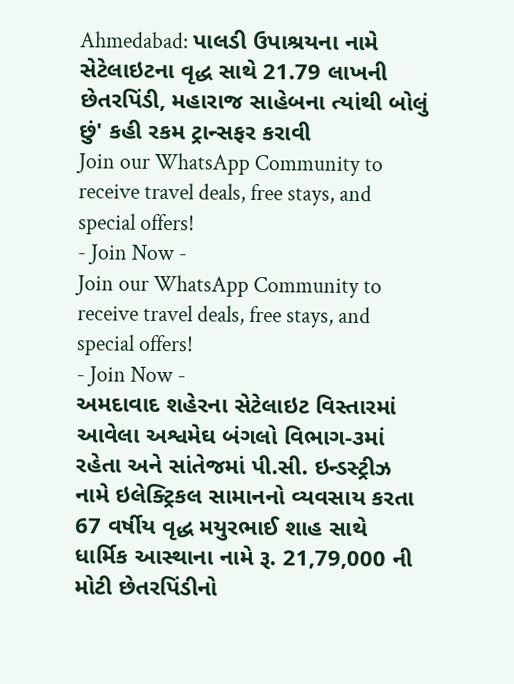Ahmedabad: પાલડી ઉપાશ્રયના નામે સેટેલાઇટના વૃદ્ધ સાથે 21.79 લાખની છેતરપિંડી, મહારાજ સાહેબના ત્યાંથી બોલું છું' કહી રકમ ટ્રાન્સફર કરાવી
Join our WhatsApp Community to receive travel deals, free stays, and special offers!
- Join Now -
Join our WhatsApp Community to receive travel deals, free stays, and special offers!
- Join Now -
અમદાવાદ શહેરના સેટેલાઇટ વિસ્તારમાં આવેલા અશ્વમેઘ બંગલો વિભાગ-૩માં રહેતા અને સાંતેજમાં પી.સી. ઇન્ડસ્ટ્રીઝ નામે ઇલેક્ટ્રિકલ સામાનનો વ્યવસાય કરતા 67 વર્ષીય વૃદ્ધ મયુરભાઈ શાહ સાથે ધાર્મિક આસ્થાના નામે રૂ. 21,79,000 ની મોટી છેતરપિંડીનો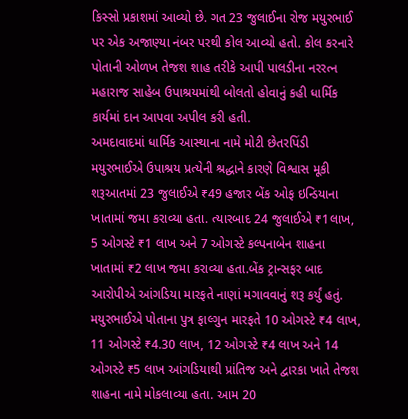કિસ્સો પ્રકાશમાં આવ્યો છે. ગત 23 જુલાઈના રોજ મયુરભાઈ પર એક અજાણ્યા નંબર પરથી કોલ આવ્યો હતો. કોલ કરનારે પોતાની ઓળખ તેજશ શાહ તરીકે આપી પાલડીના નરરત્ન મહારાજ સાહેબ ઉપાશ્રયમાંથી બોલતો હોવાનું કહી ધાર્મિક કાર્યમાં દાન આપવા અપીલ કરી હતી.
અમદાવાદમાં ધાર્મિક આસ્થાના નામે મોટી છેતરપિંડી
મયુરભાઈએ ઉપાશ્રય પ્રત્યેની શ્રદ્ધાને કારણે વિશ્વાસ મૂકી શરૂઆતમાં 23 જુલાઈએ ₹49 હજાર બેંક ઓફ ઇન્ડિયાના ખાતામાં જમા કરાવ્યા હતા. ત્યારબાદ 24 જુલાઈએ ₹1લાખ, 5 ઓગસ્ટે ₹1 લાખ અને 7 ઓગસ્ટે કલ્પનાબેન શાહના ખાતામાં ₹2 લાખ જમા કરાવ્યા હતા.બેંક ટ્રાન્સફર બાદ આરોપીએ આંગડિયા મારફતે નાણાં મગાવવાનું શરૂ કર્યું હતું. મયુરભાઈએ પોતાના પુત્ર ફાલ્ગુન મારફતે 10 ઓગસ્ટે ₹4 લાખ, 11 ઓગસ્ટે ₹4.30 લાખ, 12 ઓગસ્ટે ₹4 લાખ અને 14 ઓગસ્ટે ₹5 લાખ આંગડિયાથી પ્રાંતિજ અને દ્વારકા ખાતે તેજશ શાહના નામે મોકલાવ્યા હતા. આમ 20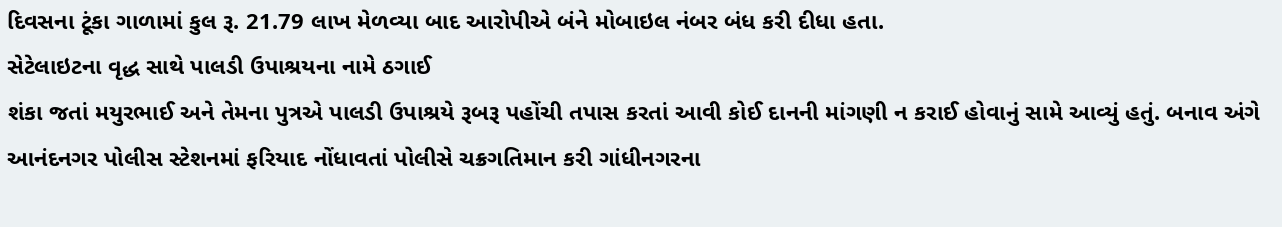દિવસના ટૂંકા ગાળામાં કુલ રૂ. 21.79 લાખ મેળવ્યા બાદ આરોપીએ બંને મોબાઇલ નંબર બંધ કરી દીધા હતા.
સેટેલાઇટના વૃદ્ધ સાથે પાલડી ઉપાશ્રયના નામે ઠગાઈ
શંકા જતાં મયુરભાઈ અને તેમના પુત્રએ પાલડી ઉપાશ્રયે રૂબરૂ પહોંચી તપાસ કરતાં આવી કોઈ દાનની માંગણી ન કરાઈ હોવાનું સામે આવ્યું હતું. બનાવ અંગે આનંદનગર પોલીસ સ્ટેશનમાં ફરિયાદ નોંધાવતાં પોલીસે ચક્રગતિમાન કરી ગાંધીનગરના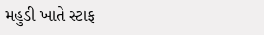મહુડી ખાતે સ્ટાફ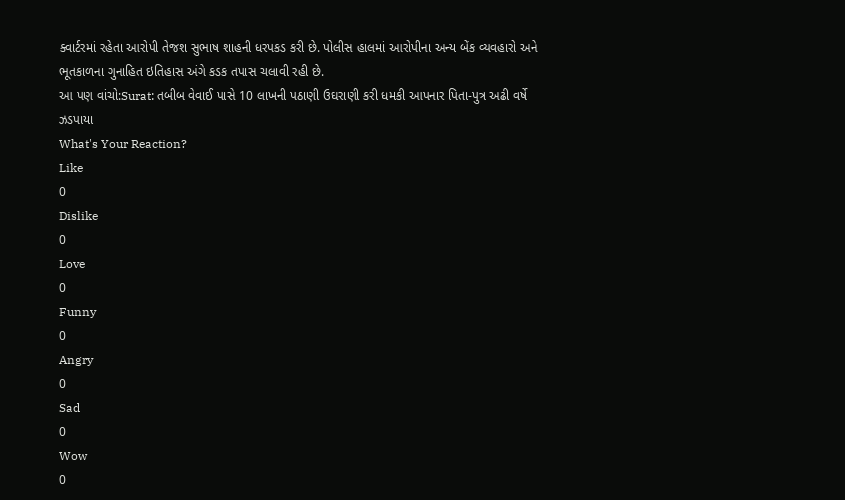ક્વાર્ટરમાં રહેતા આરોપી તેજશ સુભાષ શાહની ધરપકડ કરી છે. પોલીસ હાલમાં આરોપીના અન્ય બેંક વ્યવહારો અને ભૂતકાળના ગુનાહિત ઇતિહાસ અંગે કડક તપાસ ચલાવી રહી છે.
આ પણ વાંચો:Surat: તબીબ વેવાઈ પાસે 10 લાખની પઠાણી ઉઘરાણી કરી ધમકી આપનાર પિતા-પુત્ર અઢી વર્ષે ઝડપાયા
What's Your Reaction?
Like
0
Dislike
0
Love
0
Funny
0
Angry
0
Sad
0
Wow
0